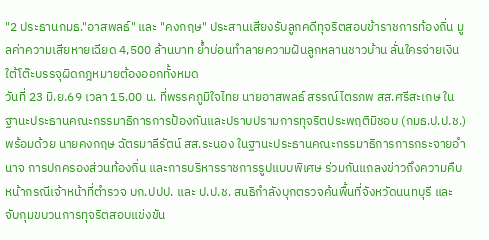"2 ประธานกมธ."อาสพลธ์" และ "คงกฤษ" ประสานเสียงรับลูกคดีทุจริตสอบข้าราชการท้องถิ่น มูลค่าความเสียหายเฉียด 4,500 ล้านบาท ย้ำบ่อนทำลายความฝันลูกหลานชาวบ้าน ลั่นใครจ่ายเงินใต้โต๊ะบรรจุผิดกฎหมายต้องออกทั้งหมด
วันที่ 23 มิ.ย.69 เวลา 15.00 น. ที่พรรคภูมิใจไทย นายอาสพลธ์ สรรณ์ไตรภพ สส.ศรีสะเกษ ในฐานะประธานคณะกรรมาธิการการป้องกันและปราบปรามการทุจริตประพฤติมิชอบ (กมธ.ป.ป.ช.) พร้อมด้วย นายคงกฤษ ฉัตรมาลีรัตน์ สส.ระนอง ในฐานะประธานคณะกรรมาธิการการกระจายอำนาจ การปกครองส่วนท้องถิ่น และการบริหารราชการรูปแบบพิเศษ ร่วมกันแถลงข่าวถึงความคืบหน้ากรณีเจ้าหน้าที่ตำรวจ บก.ปปป. และ ป.ป.ช. สนธิกำลังบุกตรวจค้นพื้นที่จังหวัดนนทบุรี และจับกุมขบวนการทุจริตสอบแข่งขัน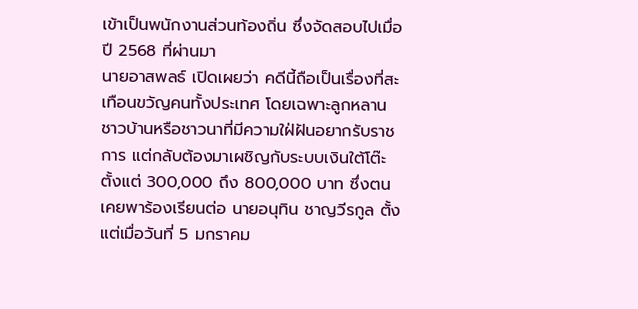เข้าเป็นพนักงานส่วนท้องถิ่น ซึ่งจัดสอบไปเมื่อปี 2568 ที่ผ่านมา
นายอาสพลธ์ เปิดเผยว่า คดีนี้ถือเป็นเรื่องที่สะเทือนขวัญคนทั้งประเทศ โดยเฉพาะลูกหลานชาวบ้านหรือชาวนาที่มีความใฝ่ฝันอยากรับราชการ แต่กลับต้องมาเผชิญกับระบบเงินใต้โต๊ะ ตั้งแต่ 300,000 ถึง 800,000 บาท ซึ่งตนเคยพาร้องเรียนต่อ นายอนุทิน ชาญวีรกูล ตั้งแต่เมื่อวันที่ 5 มกราคม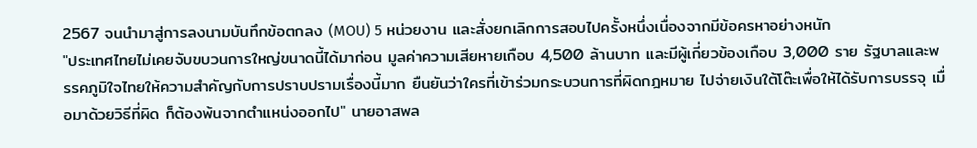2567 จนนำมาสู่การลงนามบันทึกข้อตกลง (MOU) 5 หน่วยงาน และสั่งยกเลิกการสอบไปครั้งหนึ่งเนื่องจากมีข้อครหาอย่างหนัก
"ประเทศไทยไม่เคยจับขบวนการใหญ่ขนาดนี้ได้มาก่อน มูลค่าความเสียหายเกือบ 4,500 ล้านบาท และมีผู้เกี่ยวข้องเกือบ 3,000 ราย รัฐบาลและพรรคภูมิใจไทยให้ความสำคัญกับการปราบปรามเรื่องนี้มาก ยืนยันว่าใครที่เข้าร่วมกระบวนการที่ผิดกฎหมาย ไปจ่ายเงินใต้โต๊ะเพื่อให้ได้รับการบรรจุ เมื่อมาด้วยวิธีที่ผิด ก็ต้องพ้นจากตำแหน่งออกไป" นายอาสพล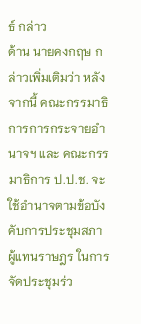ธ์ กล่าว
ด้าน นายคงกฤษ กล่าวเพิ่มเติมว่า หลังจากนี้ คณะกรรมาธิการการกระจายอำนาจฯ และ คณะกรรมาธิการ ป.ป.ช. จะใช้อำนาจตามข้อบังคับการประชุมสภาผู้แทนราษฎร ในการจัดประชุมร่ว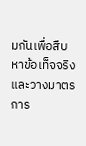มกันเพื่อสืบหาข้อเท็จจริง และวางมาตรการ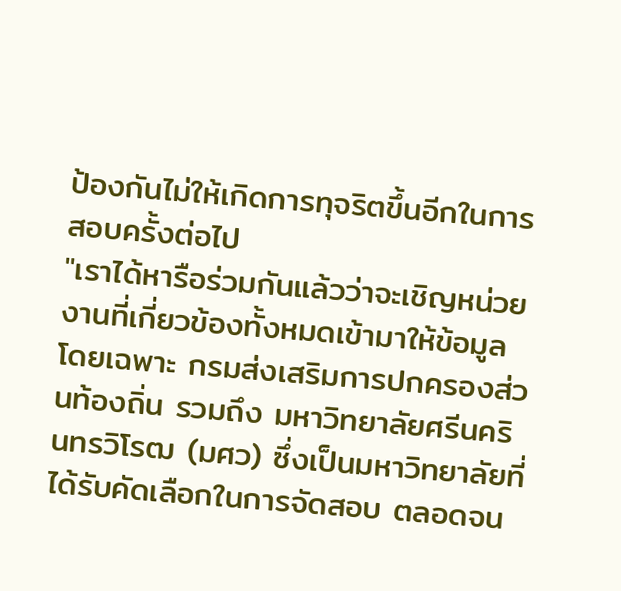ป้องกันไม่ให้เกิดการทุจริตขึ้นอีกในการสอบครั้งต่อไป
"เราได้หารือร่วมกันแล้วว่าจะเชิญหน่วยงานที่เกี่ยวข้องทั้งหมดเข้ามาให้ข้อมูล โดยเฉพาะ กรมส่งเสริมการปกครองส่วนท้องถิ่น รวมถึง มหาวิทยาลัยศรีนครินทรวิโรฒ (มศว) ซึ่งเป็นมหาวิทยาลัยที่ได้รับคัดเลือกในการจัดสอบ ตลอดจน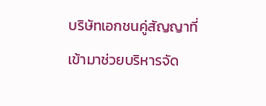บริษัทเอกชนคู่สัญญาที่เข้ามาช่วยบริหารจัด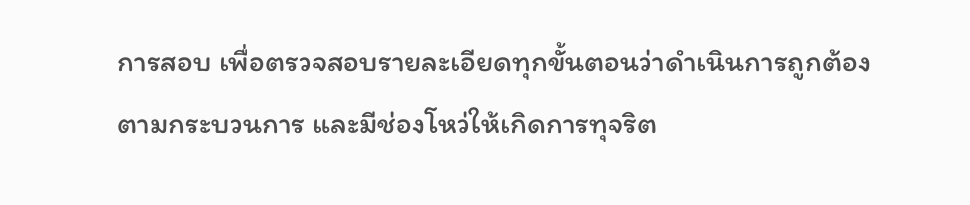การสอบ เพื่อตรวจสอบรายละเอียดทุกขั้นตอนว่าดำเนินการถูกต้องตามกระบวนการ และมีช่องโหว่ให้เกิดการทุจริต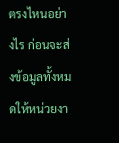ตรงไหนอย่างไร ก่อนจะส่งข้อมูลทั้งหมดให้หน่วยงา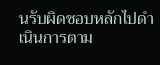นรับผิดชอบหลักไปดำเนินการตาม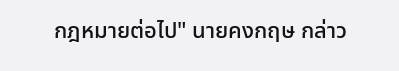กฎหมายต่อไป" นายคงกฤษ กล่าว